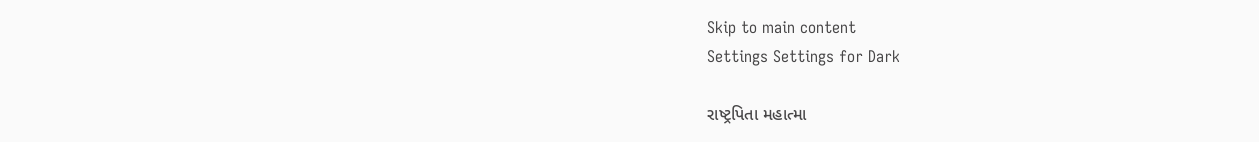Skip to main content
Settings Settings for Dark

રાષ્ટ્રપિતા મહાત્મા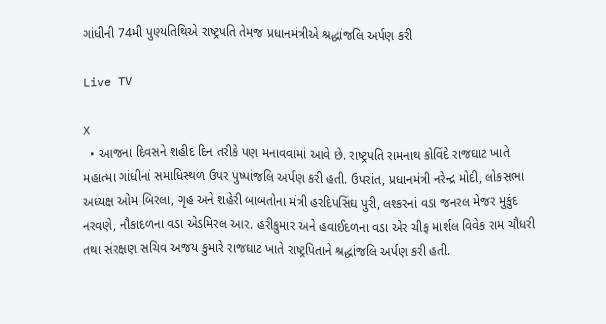ગાંધીની 74મી પુણ્યતિથિએ રાષ્ટ્રપતિ તેમજ પ્રધાનમંત્રીએ શ્રદ્ધાંજલિ અર્પણ કરી

Live TV

X
  • આજના દિવસને શહીદ દિન તરીકે પણ મનાવવામાં આવે છે. રાષ્ટ્રપતિ રામનાથ કોવિંદે રાજઘાટ ખાતે મહાત્મા ગાંધીનાં સમાધિસ્થળ ઉપર પુષ્પાંજલિ અર્પણ કરી હતી. ઉપરાંત, પ્રધાનમંત્રી નરેન્દ્ર મોદી, લોકસભા અધ્યક્ષ ઓમ બિરલા, ગૃહ અને શહેરી બાબતોના મંત્રી હરદિપસિંઘ પુરી, લશ્કરનાં વડા જનરલ મેજર મુકુંદ નરવણે, નૌકાદળના વડા એડમિરલ આર. હરીકુમાર અને હવાઈદળના વડા એર ચીફ માર્શલ વિવેક રામ ચૌધરી તથા સંરક્ષણ સચિવ અજય કુમારે રાજઘાટ ખાતે રાષ્ટ્રપિતાને શ્રદ્ધાંજલિ અર્પણ કરી હતી.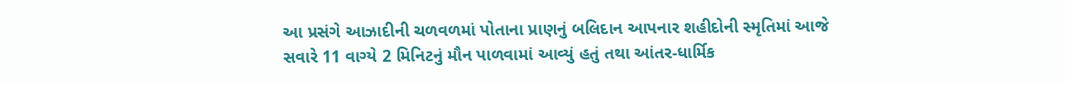આ પ્રસંગે આઝાદીની ચળવળમાં પોતાના પ્રાણનું બલિદાન આપનાર શહીદોની સ્મૃતિમાં આજે સવારે 11 વાગ્યે 2 મિનિટનું મૌન પાળવામાં આવ્યું હતું તથા આંતર-ધાર્મિક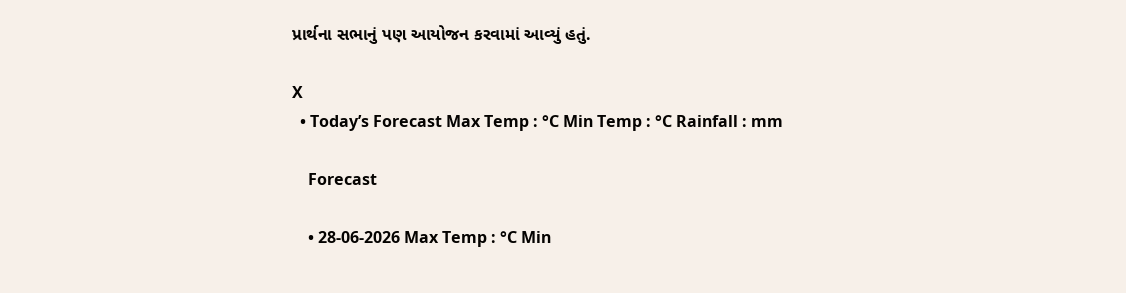પ્રાર્થના સભાનું પણ આયોજન કરવામાં આવ્યું હતું.

X
  • Today’s Forecast Max Temp : °C Min Temp : °C Rainfall : mm

    Forecast

    • 28-06-2026 Max Temp : °C Min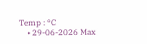Temp : °C
    • 29-06-2026 Max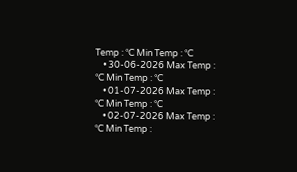Temp : °C Min Temp : °C
    • 30-06-2026 Max Temp : °C Min Temp : °C
    • 01-07-2026 Max Temp : °C Min Temp : °C
    • 02-07-2026 Max Temp : °C Min Temp :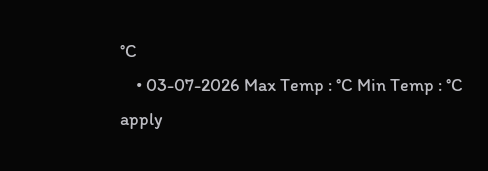°C
    • 03-07-2026 Max Temp : °C Min Temp : °C
apply